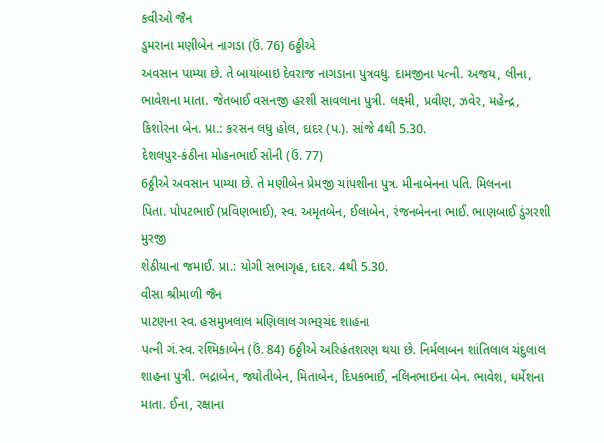કવીઓ જૈન
ડુમરાના મણીબેન નાગડા (ઉં. 76) 6ઠ્ઠીએ
અવસાન પામ્યા છે. તે બાયાંબાઇ દેવરાજ નાગડાના પુત્રવધુ. દામજીના પત્ની. અજય, લીના,
ભાવેશના માતા. જેતબાઈ વસનજી હરશી સાવલાના પુત્રી. લક્ષ્મી, પ્રવીણ, ઝવેર, મહેન્દ્ર,
કિશોરના બેન. પ્રા.: કરસન લધુ હોલ, દાદર (પ.). સાંજે 4થી 5.30.
દેશલપુર-કંઠીના મોહનભાઈ સોની (ઉં. 77)
6ઠ્ઠીએ અવસાન પામ્યા છે. તે મણીબેન પ્રેમજી ચાંપશીના પુત્ર. મીનાબેનના પતિ. મિલનના
પિતા. પોપટભાઈ (પ્રવિણભાઈ), સ્વ. અમૃતબેન, ઈલાબેન, રંજનબેનના ભાઈ. ભાણબાઈ ડુંગરશી મુરજી
શેઠીયાના જમાઈ. પ્રા.: યોગી સભાગૃહ, દાદર. 4થી 5.30.
વીસા શ્રીમાળી જૈન
પાટણના સ્વ. હસમુખલાલ મણિલાલ ગભરૂચંદ શાહના
પત્ની ગં.સ્વ. રશ્મિકાબેન (ઉં. 84) 6ઠ્ઠીએ અરિહંતશરણ થયા છે. નિર્મલાબન શાંતિલાલ ચંદુલાલ
શાહના પુત્રી. ભદ્રાબેન, જ્યોતીબેન, મિતાબેન, દિપકભાઈ, નલિનભાઇના બેન. ભાવેશ, ધર્મેશના
માતા. ઈના, રક્ષાના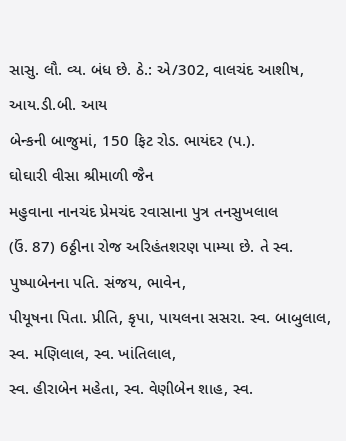સાસુ. લૌ. વ્ય. બંધ છે. ઠે.: એ/302, વાલચંદ આશીષ, આય.ડી.બી. આય
બેન્કની બાજુમાં, 150 ફિટ રોડ. ભાયંદર (પ.).
ઘોઘારી વીસા શ્રીમાળી જૈન
મહુવાના નાનચંદ પ્રેમચંદ રવાસાના પુત્ર તનસુખલાલ
(ઉં. 87) 6ઠ્ઠીના રોજ અરિહંતશરણ પામ્યા છે. તે સ્વ. પુષ્પાબેનના પતિ. સંજય, ભાવેન,
પીયૂષના પિતા. પ્રીતિ, કૃપા, પાયલના સસરા. સ્વ. બાબુલાલ, સ્વ. મણિલાલ, સ્વ. ખાંતિલાલ,
સ્વ. હીરાબેન મહેતા, સ્વ. વેણીબેન શાહ, સ્વ.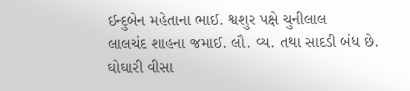ઈન્દુબેન મહેતાના ભાઈ. શ્વશુર પક્ષે ચુનીલાલ
લાલચંદ શાહના જમાઈ. લૌ. વ્ય. તથા સાદડી બંધ છે.
ઘોઘારી વીસા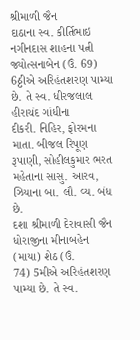શ્રીમાળી જૈન
દાઠાના સ્વ. કીર્તિભાઇ નગીનદાસ શાહના પત્ની
જ્યોત્સનાબેન (ઉં. 69) 6ઠ્ઠીએ અરિહંતશરણ પામ્યા છે. તે સ્વ. ધીરજલાલ હીરાચંદ ગાંધીના
દીકરી. નિહિર, ફોરમના માતા. બીજલ રિપૂણ રૂપાણી, સોહીલકુમાર ભરત મહેતાના સાસુ. આરવ,
ઝિયાના બા. લૌ. વ્ય. બંધ છે.
દશા શ્રીમાળી દેરાવાસી જૈન
ધોરાજીના મીનાબહેન (માયા) શેઠ (ઉં.
74) 5મીએ અરિહંતશરણ પામ્યા છે. તે સ્વ.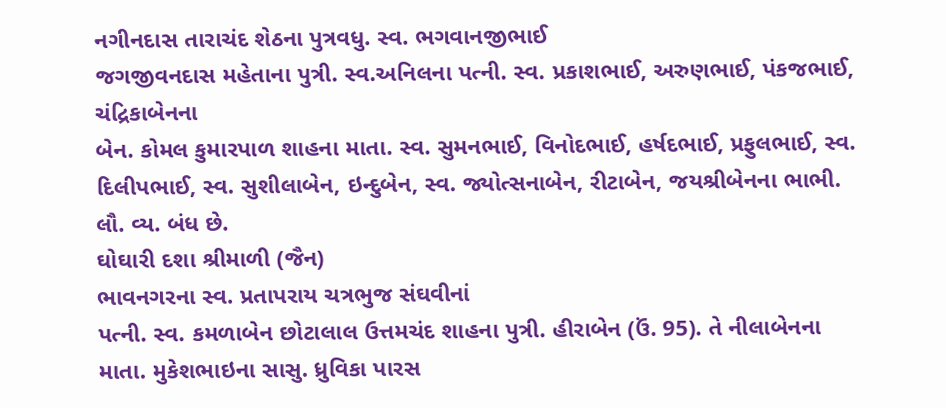નગીનદાસ તારાચંદ શેઠના પુત્રવધુ. સ્વ. ભગવાનજીભાઈ
જગજીવનદાસ મહેતાના પુત્રી. સ્વ.અનિલના પત્ની. સ્વ. પ્રકાશભાઈ, અરુણભાઈ, પંકજભાઈ, ચંદ્રિકાબેનના
બેન. કોમલ કુમારપાળ શાહના માતા. સ્વ. સુમનભાઈ, વિનોદભાઈ, હર્ષદભાઈ, પ્રફુલભાઈ, સ્વ.
દિલીપભાઈ, સ્વ. સુશીલાબેન, ઇન્દુબેન, સ્વ. જ્યોત્સનાબેન, રીટાબેન, જયશ્રીબેનના ભાભી.
લૌ. વ્ય. બંધ છે.
ઘોઘારી દશા શ્રીમાળી (જૈન)
ભાવનગરના સ્વ. પ્રતાપરાય ચત્રભુજ સંઘવીનાં
પત્ની. સ્વ. કમળાબેન છોટાલાલ ઉત્તમચંદ શાહના પુત્રી. હીરાબેન (ઉં. 95). તે નીલાબેનના
માતા. મુકેશભાઇના સાસુ. ધ્રુવિકા પારસ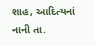શાહ, આદિત્યનાં નાની તા.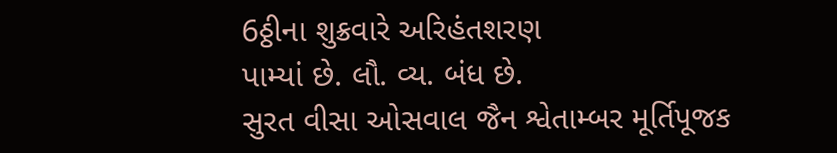6ઠ્ઠીના શુક્રવારે અરિહંતશરણ
પામ્યાં છે. લૌ. વ્ય. બંધ છે.
સુરત વીસા ઓસવાલ જૈન શ્વેતામ્બર મૂર્તિપૂજક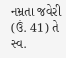નમ્રતા જવેરી (ઉં. 41) તે સ્વ.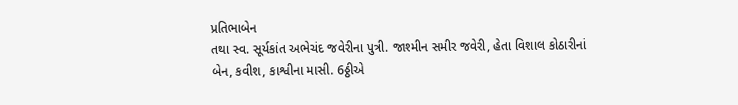પ્રતિભાબેન
તથા સ્વ. સૂર્યકાંત અભેચંદ જવેરીના પુત્રી. જાશ્મીન સમીર જવેરી, હેતા વિશાલ કોઠારીનાં
બેન, કવીશ, કાશ્વીના માસી. 6ઠ્ઠીએ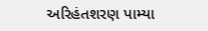અરિહંતશરણ પામ્યા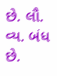છે. લૌ. વ્ય. બંધ છે.